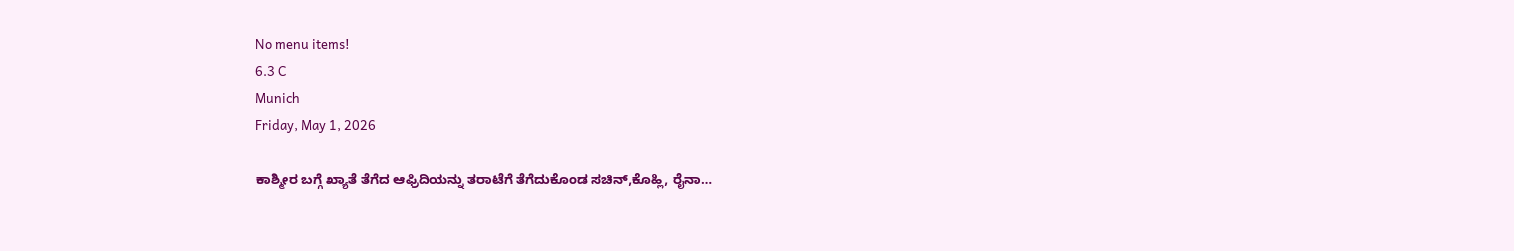No menu items!
6.3 C
Munich
Friday, May 1, 2026

ಕಾಶ್ಮೀರ ಬಗ್ಗೆ ಖ್ಯಾತೆ ತೆಗೆದ ಆಫ್ರಿದಿಯನ್ನು ತರಾಟೆಗೆ ತೆಗೆದುಕೊಂಡ ಸಚಿನ್,ಕೊಹ್ಲಿ, ರೈನಾ…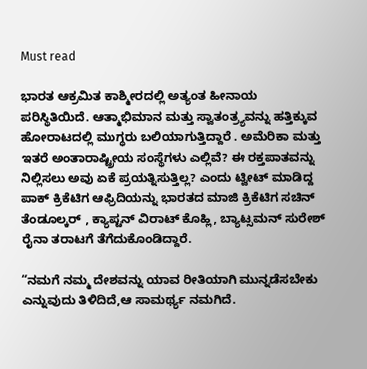Must read

ಭಾರತ ಆಕ್ರಮಿತ ಕಾಶ್ಮೀರದಲ್ಲಿ ಅತ್ಯಂತ ಹೀನಾಯ ಪರಿಸ್ಥಿತಿಯಿದೆ. ಆತ್ಮಾಭಿಮಾನ ಮತ್ತು ಸ್ವಾತಂತ್ರ್ಯವನ್ನು ಹತ್ತಿಕ್ಕುವ ಹೋರಾಟದಲ್ಲಿ ಮುಗ್ಧರು ಬಲಿಯಾಗುತ್ತಿದ್ದಾರೆ . ಅಮೆರಿಕಾ ಮತ್ತು ಇತರೆ ಅಂತಾರಾಷ್ಟ್ರೀಯ ಸಂಸ್ಥೆಗಳು ಎಲ್ಲಿವೆ? ಈ ರಕ್ತಪಾತವನ್ನು ನಿಲ್ಲಿಸಲು ಅವು ಏಕೆ ಪ್ರಯತ್ನಿಸುತ್ತಿಲ್ಲ? ಎಂದು ಟ್ವೀಟ್ ಮಾಡಿದ್ದ ಪಾಕ್ ಕ್ರಿಕೆಟಿಗ ಆಫ್ರಿದಿಯನ್ನು ಭಾರತದ ಮಾಜಿ ಕ್ರಿಕೆಟಿಗ ಸಚಿನ್ ತೆಂಡೂಲ್ಕರ್ , ಕ್ಯಾಪ್ಟನ್ ವಿರಾಟ್ ಕೊಹ್ಲಿ, ಬ್ಯಾಟ್ಸಮನ್ ಸುರೇಶ್ ರೈನಾ ತರಾಟಗೆ ತೆಗೆದುಕೊಂಡಿದ್ದಾರೆ.

“ನಮಗೆ ನಮ್ಮ ದೇಶವನ್ನು ಯಾವ ರೀತಿಯಾಗಿ ಮುನ್ನಡೆಸಬೇಕು ಎನ್ನುವುದು ತಿಳಿದಿದೆ,ಆ ಸಾಮರ್ಥ್ಯ ನಮಗಿದೆ.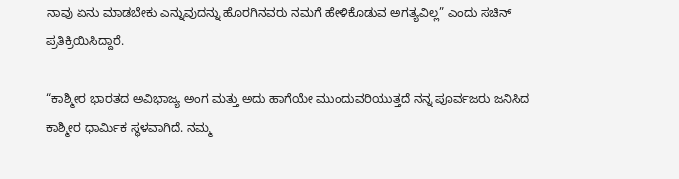ನಾವು ಏನು ಮಾಡಬೇಕು ಎನ್ನುವುದನ್ನು ಹೊರಗಿನವರು ನಮಗೆ ಹೇಳಿಕೊಡುವ ಅಗತ್ಯವಿಲ್ಲ” ಎಂದು ಸಚಿನ್ ಪ್ರತಿಕ್ರಿಯಿಸಿದ್ದಾರೆ.

“ಕಾಶ್ಮೀರ ಭಾರತದ ಅವಿಭಾಜ್ಯ ಅಂಗ ಮತ್ತು ಅದು ಹಾಗೆಯೇ ಮುಂದುವರಿಯುತ್ತದೆ ನನ್ನ ಪೂರ್ವಜರು ಜನಿಸಿದ ಕಾಶ್ಮೀರ ಧಾರ್ಮಿಕ ಸ್ಥಳವಾಗಿದೆ. ನಮ್ಮ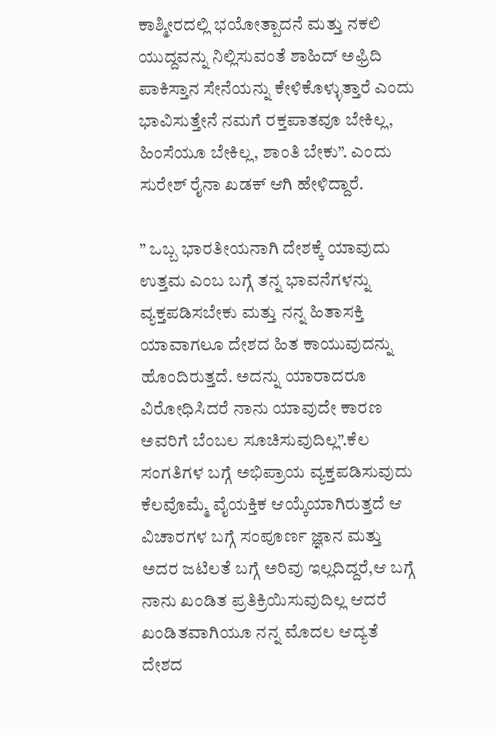ಕಾಶ್ಮೀರದಲ್ಲಿ ಭಯೋತ್ಪಾದನೆ ಮತ್ತು ನಕಲಿ ಯುದ್ದವನ್ನು ನಿಲ್ಲಿಸುವಂತೆ ಶಾಹಿದ್ ಅಫ್ರಿದಿ ಪಾಕಿಸ್ತಾನ ಸೇನೆಯನ್ನು ಕೇಳಿಕೊಳ್ಳುತ್ತಾರೆ ಎಂದು ಭಾವಿಸುತ್ತೇನೆ ನಮಗೆ ರಕ್ತಪಾತವೂ ಬೇಕಿಲ್ಲ, ಹಿಂಸೆಯೂ ಬೇಕಿಲ್ಲ, ಶಾಂತಿ ಬೇಕು”. ಎಂದು ಸುರೇಶ್ ರೈನಾ ಖಡಕ್ ಆಗಿ ಹೇಳಿದ್ದಾರೆ.

” ಒಬ್ಬ ಭಾರತೀಯನಾಗಿ ದೇಶಕ್ಕೆ ಯಾವುದು ಉತ್ತಮ ಎಂಬ ಬಗ್ಗೆ ತನ್ನ ಭಾವನೆಗಳನ್ನು ವ್ಯಕ್ತಪಡಿಸಬೇಕು ಮತ್ತು ನನ್ನ ಹಿತಾಸಕ್ತಿ ಯಾವಾಗಲೂ ದೇಶದ ಹಿತ ಕಾಯುವುದನ್ನು ಹೊಂದಿರುತ್ತದೆ. ಅದನ್ನು ಯಾರಾದರೂ ವಿರೋಧಿಸಿದರೆ ನಾನು ಯಾವುದೇ ಕಾರಣ ಅವರಿಗೆ ಬೆಂಬಲ ಸೂಚಿಸುವುದಿಲ್ಲ”.ಕೆಲ ಸಂಗತಿಗಳ ಬಗ್ಗೆ ಅಭಿಪ್ರಾಯ ವ್ಯಕ್ತಪಡಿಸುವುದು ಕೆಲವೊಮ್ಮೆ ವೈಯಕ್ತಿಕ ಆಯ್ಕೆಯಾಗಿರುತ್ತದೆ ಆ ವಿಚಾರಗಳ ಬಗ್ಗೆ ಸಂಪೂರ್ಣ ಜ್ಞಾನ ಮತ್ತು ಅದರ ಜಟಿಲತೆ ಬಗ್ಗೆ ಅರಿವು ಇಲ್ಲದಿದ್ದರೆ,ಆ ಬಗ್ಗೆ ನಾನು ಖಂಡಿತ ಪ್ರತಿಕ್ರಿಯಿಸುವುದಿಲ್ಲ ಆದರೆ ಖಂಡಿತವಾಗಿಯೂ ನನ್ನ ಮೊದಲ ಆದ್ಯತೆ ದೇಶದ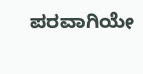ಪರವಾಗಿಯೇ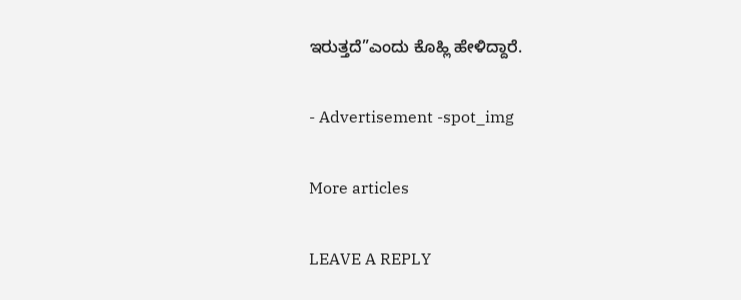ಇರುತ್ತದೆ”ಎಂದು ಕೊಹ್ಲಿ ಹೇಳಿದ್ದಾರೆ.

- Advertisement -spot_img

More articles

LEAVE A REPLY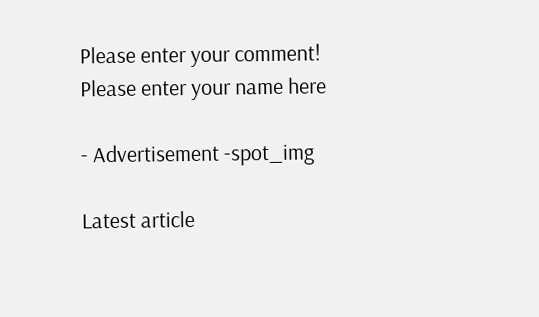Please enter your comment!
Please enter your name here

- Advertisement -spot_img

Latest article